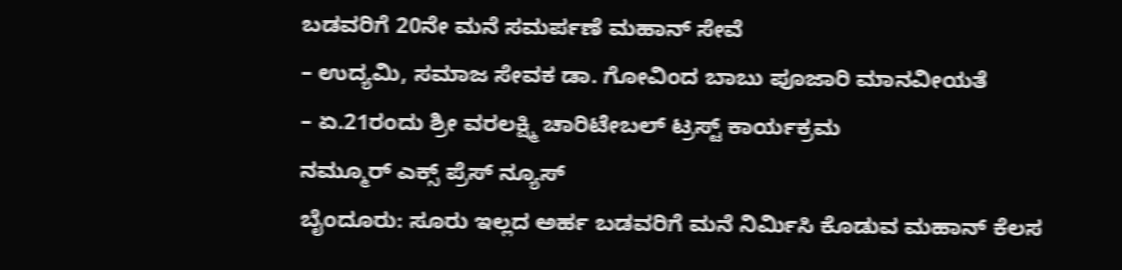ಬಡವರಿಗೆ 20ನೇ ಮನೆ ಸಮರ್ಪಣೆ ಮಹಾನ್ ಸೇವೆ
– ಉದ್ಯಮಿ, ಸಮಾಜ ಸೇವಕ ಡಾ. ಗೋವಿಂದ ಬಾಬು ಪೂಜಾರಿ ಮಾನವೀಯತೆ
– ಏ.21ರಂದು ಶ್ರೀ ವರಲಕ್ಷ್ಮಿ ಚಾರಿಟೇಬಲ್ ಟ್ರಸ್ಟ್ ಕಾರ್ಯಕ್ರಮ
ನಮ್ಮೂರ್ ಎಕ್ಸ್ ಪ್ರೆಸ್ ನ್ಯೂಸ್
ಬೈಂದೂರು: ಸೂರು ಇಲ್ಲದ ಅರ್ಹ ಬಡವರಿಗೆ ಮನೆ ನಿರ್ಮಿಸಿ ಕೊಡುವ ಮಹಾನ್ ಕೆಲಸ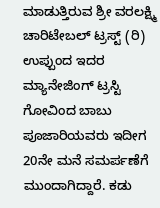ಮಾಡುತ್ತಿರುವ ಶ್ರೀ ವರಲಕ್ಷ್ಮಿ ಚಾರಿಟೇಬಲ್ ಟ್ರಸ್ಟ್ (ರಿ) ಉಪ್ಪುಂದ ಇದರ ಮ್ಯಾನೇಜಿಂಗ್ ಟ್ರಸ್ಟಿ ಗೋವಿಂದ ಬಾಬು ಪೂಜಾರಿಯವರು ಇದೀಗ 20ನೇ ಮನೆ ಸಮರ್ಪಣೆಗೆ ಮುಂದಾಗಿದ್ದಾರೆ. ಕಡು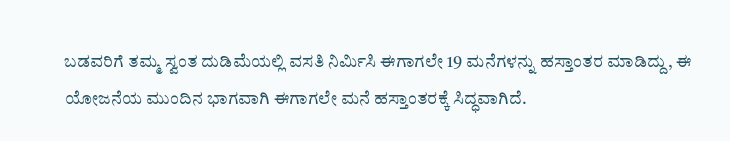ಬಡವರಿಗೆ ತಮ್ಮ ಸ್ವಂತ ದುಡಿಮೆಯಲ್ಲಿ ವಸತಿ ನಿರ್ಮಿಸಿ ಈಗಾಗಲೇ 19 ಮನೆಗಳನ್ನು ಹಸ್ತಾಂತರ ಮಾಡಿದ್ದು, ಈ ಯೋಜನೆಯ ಮುಂದಿನ ಭಾಗವಾಗಿ ಈಗಾಗಲೇ ಮನೆ ಹಸ್ತಾಂತರಕ್ಕೆ ಸಿದ್ಧವಾಗಿದೆ.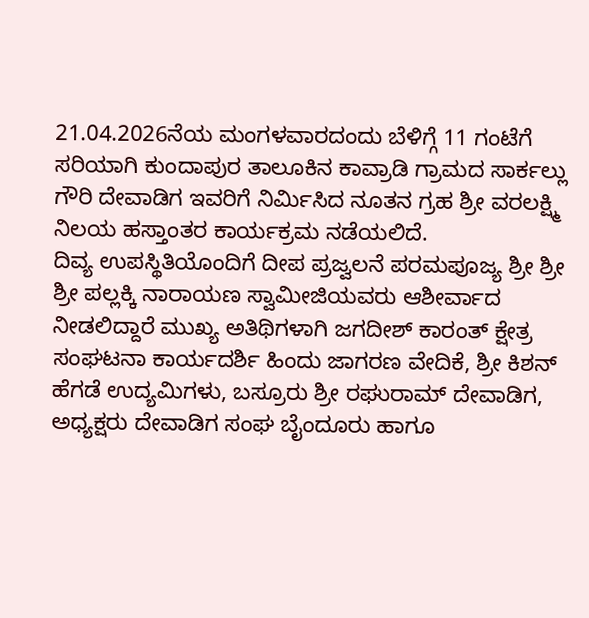21.04.2026ನೆಯ ಮಂಗಳವಾರದಂದು ಬೆಳಿಗ್ಗೆ 11 ಗಂಟೆಗೆ ಸರಿಯಾಗಿ ಕುಂದಾಪುರ ತಾಲೂಕಿನ ಕಾವ್ರಾಡಿ ಗ್ರಾಮದ ಸಾರ್ಕಲ್ಲು ಗೌರಿ ದೇವಾಡಿಗ ಇವರಿಗೆ ನಿರ್ಮಿಸಿದ ನೂತನ ಗ್ರಹ ಶ್ರೀ ವರಲಕ್ಷ್ಮಿ ನಿಲಯ ಹಸ್ತಾಂತರ ಕಾರ್ಯಕ್ರಮ ನಡೆಯಲಿದೆ.
ದಿವ್ಯ ಉಪಸ್ಥಿತಿಯೊಂದಿಗೆ ದೀಪ ಪ್ರಜ್ವಲನೆ ಪರಮಪೂಜ್ಯ ಶ್ರೀ ಶ್ರೀ ಶ್ರೀ ಪಲ್ಲಕ್ಕಿ ನಾರಾಯಣ ಸ್ವಾಮೀಜಿಯವರು ಆಶೀರ್ವಾದ ನೀಡಲಿದ್ದಾರೆ ಮುಖ್ಯ ಅತಿಥಿಗಳಾಗಿ ಜಗದೀಶ್ ಕಾರಂತ್ ಕ್ಷೇತ್ರ ಸಂಘಟನಾ ಕಾರ್ಯದರ್ಶಿ ಹಿಂದು ಜಾಗರಣ ವೇದಿಕೆ, ಶ್ರೀ ಕಿಶನ್ ಹೆಗಡೆ ಉದ್ಯಮಿಗಳು, ಬಸ್ರೂರು ಶ್ರೀ ರಘುರಾಮ್ ದೇವಾಡಿಗ, ಅಧ್ಯಕ್ಷರು ದೇವಾಡಿಗ ಸಂಘ ಬೈಂದೂರು ಹಾಗೂ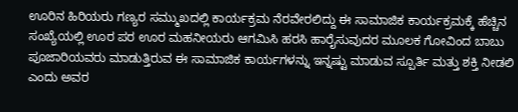ಊರಿನ ಹಿರಿಯರು ಗಣ್ಯರ ಸಮ್ಮುಖದಲ್ಲಿ ಕಾರ್ಯಕ್ರಮ ನೆರವೇರಲಿದ್ದು ಈ ಸಾಮಾಜಿಕ ಕಾರ್ಯಕ್ರಮಕ್ಕೆ ಹೆಚ್ಚಿನ ಸಂಖ್ಯೆಯಲ್ಲಿ ಊರ ಪರ ಊರ ಮಹನೀಯರು ಆಗಮಿಸಿ ಹರಸಿ ಹಾರೈಸುವುದರ ಮೂಲಕ ಗೋವಿಂದ ಬಾಬು ಪೂಜಾರಿಯವರು ಮಾಡುತ್ತಿರುವ ಈ ಸಾಮಾಜಿಕ ಕಾರ್ಯಗಳನ್ನು ಇನ್ನಷ್ಟು ಮಾಡುವ ಸ್ಪೂರ್ತಿ ಮತ್ತು ಶಕ್ತಿ ನೀಡಲಿ ಎಂದು ಅವರ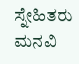ಸ್ನೇಹಿತರು ಮನವಿ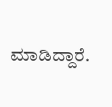ಮಾಡಿದ್ದಾರೆ.